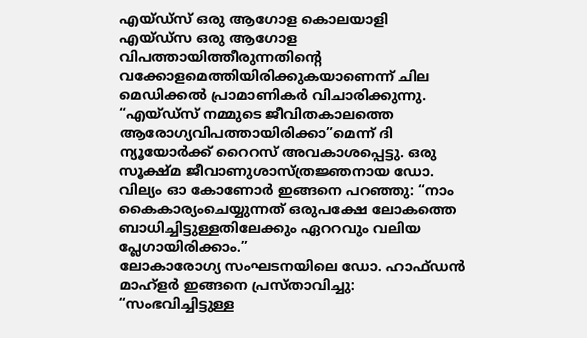എയ്ഡ്സ് ഒരു ആഗോള കൊലയാളി
എയ്ഡ്സ ഒരു ആഗോള വിപത്തായിത്തീരുന്നതിന്റെ വക്കോളമെത്തിയിരിക്കുകയാണെന്ന് ചില മെഡിക്കൽ പ്രാമാണികർ വിചാരിക്കുന്നു. “എയ്ഡ്സ് നമ്മുടെ ജീവിതകാലത്തെ ആരോഗ്യവിപത്തായിരിക്കാ”മെന്ന് ദി ന്യൂയോർക്ക് റൈറസ് അവകാശപ്പെട്ടു. ഒരു സൂക്ഷ്മ ജീവാണുശാസ്ത്രജ്ഞനായ ഡോ. വില്യം ഓ കോണോർ ഇങ്ങനെ പറഞ്ഞു: “നാം കൈകാര്യംചെയ്യുന്നത് ഒരുപക്ഷേ ലോകത്തെ ബാധിച്ചിട്ടുള്ളതിലേക്കും ഏററവും വലിയ പ്ലേഗായിരിക്കാം.”
ലോകാരോഗ്യ സംഘടനയിലെ ഡോ. ഹാഫ്ഡൻ മാഹ്ളർ ഇങ്ങനെ പ്രസ്താവിച്ചു: “സംഭവിച്ചിട്ടുള്ള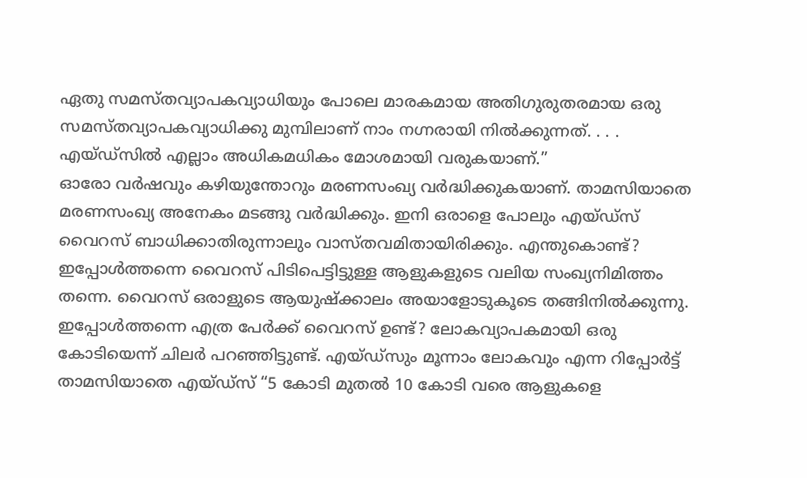ഏതു സമസ്തവ്യാപകവ്യാധിയും പോലെ മാരകമായ അതിഗുരുതരമായ ഒരു സമസ്തവ്യാപകവ്യാധിക്കു മുമ്പിലാണ് നാം നഗ്നരായി നിൽക്കുന്നത്. . . . എയ്ഡ്സിൽ എല്ലാം അധികമധികം മോശമായി വരുകയാണ്.”
ഓരോ വർഷവും കഴിയുന്തോറും മരണസംഖ്യ വർദ്ധിക്കുകയാണ്. താമസിയാതെ മരണസംഖ്യ അനേകം മടങ്ങു വർദ്ധിക്കും. ഇനി ഒരാളെ പോലും എയ്ഡ്സ് വൈറസ് ബാധിക്കാതിരുന്നാലും വാസ്തവമിതായിരിക്കും. എന്തുകൊണ്ട്? ഇപ്പോൾത്തന്നെ വൈറസ് പിടിപെട്ടിട്ടുള്ള ആളുകളുടെ വലിയ സംഖ്യനിമിത്തം തന്നെ. വൈറസ് ഒരാളുടെ ആയുഷ്ക്കാലം അയാളോടുകൂടെ തങ്ങിനിൽക്കുന്നു.
ഇപ്പോൾത്തന്നെ എത്ര പേർക്ക് വൈറസ് ഉണ്ട്? ലോകവ്യാപകമായി ഒരു കോടിയെന്ന് ചിലർ പറഞ്ഞിട്ടുണ്ട്. എയ്ഡ്സും മൂന്നാം ലോകവും എന്ന റിപ്പോർട്ട് താമസിയാതെ എയ്ഡ്സ് “5 കോടി മുതൽ 10 കോടി വരെ ആളുകളെ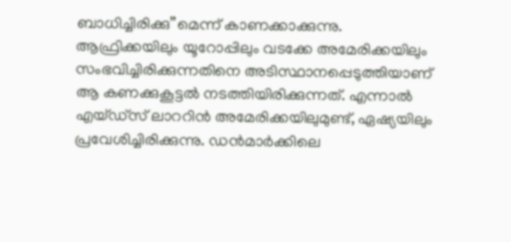ബാധിച്ചിരിക്കു”മെന്ന് കാണക്കാക്കുന്നു.
ആഫ്രിക്കയിലും യൂറോപ്പിലും വടക്കേ അമേരിക്കയിലും സംഭവിച്ചിരിക്കുന്നതിനെ അടിസ്ഥാനപ്പെടുത്തിയാണ് ആ കണക്കുകൂട്ടൽ നടത്തിയിരിക്കുന്നത്. എന്നാൽ എയ്ഡ്സ് ലാററിൻ അമേരിക്കയിലുമുണ്ട്, ഏഷ്യയിലും പ്രവേശിച്ചിരിക്കുന്നു. ഡൻമാർക്കിലെ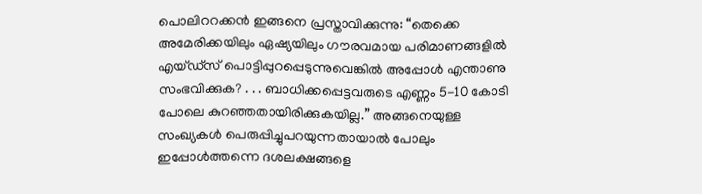പൊലിററക്കൻ ഇങ്ങനെ പ്രസ്താവിക്കുന്നു: “തെക്കെ അമേരിക്കയിലും ഏഷ്യയിലും ഗൗരവമായ പരിമാണങ്ങളിൽ എയ്ഡ്സ് പൊട്ടിപ്പുറപ്പെടുന്നുവെങ്കിൽ അപ്പോൾ എന്താണു സംഭവിക്കുക? . . . ബാധിക്കപ്പെട്ടവരുടെ എണ്ണം 5-10 കോടി പോലെ കുറഞ്ഞതായിരിക്കുകയില്ല.” അങ്ങനെയുള്ള സംഖ്യകൾ പെരുപ്പിച്ചുപറയുന്നതായാൽ പോലും ഇപ്പോൾത്തന്നെ ദശലക്ഷങ്ങളെ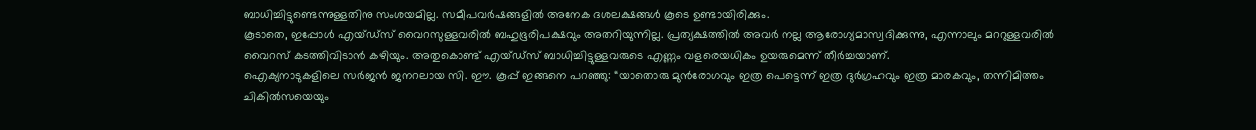ബാധിച്ചിട്ടുണ്ടെന്നുള്ളതിനു സംശയമില്ല. സമീപവർഷങ്ങളിൽ അനേക ദശലക്ഷങ്ങൾ കൂടെ ഉണ്ടായിരിക്കും.
കൂടാതെ, ഇപ്പോൾ എയ്ഡ്സ് വൈറസുള്ളവരിൽ ബഹുഭൂരിപക്ഷവും അതറിയുന്നില്ല. പ്രത്യക്ഷത്തിൽ അവർ നല്ല ആരോഗ്യമാസ്വദിക്കുന്നു, എന്നാലും മററുള്ളവരിൽ വൈറസ് കടത്തിവിടാൻ കഴിയും. അതുകൊണ്ട് എയ്ഡ്സ് ബാധിച്ചിട്ടുള്ളവരുടെ എണ്ണം വളരെയധികം ഉയരുമെന്ന് തീർച്ചയാണ്.
ഐക്യനാടുകളിലെ സർജൻ ജനറലായ സി. ഈ. കൂപ്പ് ഇങ്ങനെ പറഞ്ഞു: “യാതൊരു മുൻരോഗവും ഇത്ര പെട്ടെന്ന് ഇത്ര ദുർഗ്രഹവും ഇത്ര മാരകവും, തന്നിമിത്തം ചികിൽസയെയും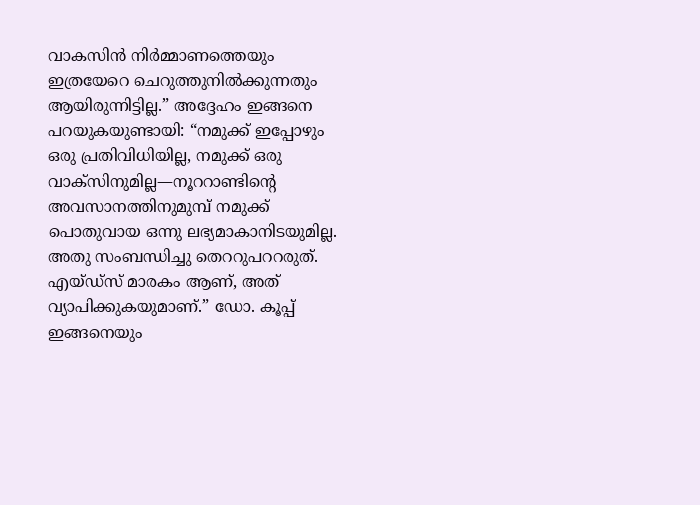വാകസിൻ നിർമ്മാണത്തെയും ഇത്രയേറെ ചെറുത്തുനിൽക്കുന്നതും ആയിരുന്നിട്ടില്ല.” അദ്ദേഹം ഇങ്ങനെ പറയുകയുണ്ടായി: “നമുക്ക് ഇപ്പോഴും ഒരു പ്രതിവിധിയില്ല, നമുക്ക് ഒരു വാക്സിനുമില്ല—നൂററാണ്ടിന്റെ അവസാനത്തിനുമുമ്പ് നമുക്ക് പൊതുവായ ഒന്നു ലഭ്യമാകാനിടയുമില്ല. അതു സംബന്ധിച്ചു തെററുപററരുത്. എയ്ഡ്സ് മാരകം ആണ്, അത് വ്യാപിക്കുകയുമാണ്.” ഡോ. കൂപ്പ് ഇങ്ങനെയും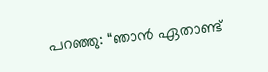പറഞ്ഞു: “ഞാൻ ഏതാണ്ട്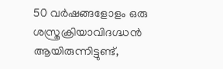50 വർഷങ്ങളോളം ഒരു ശസ്ത്രക്രിയാവിദഗ്ദ്ധൻ ആയിരുന്നിട്ടുണ്ട്,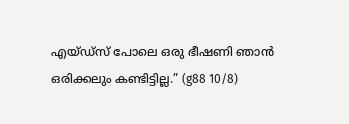എയ്ഡ്സ് പോലെ ഒരു ഭീഷണി ഞാൻ ഒരിക്കലും കണ്ടിട്ടില്ല.” (g88 10/8)